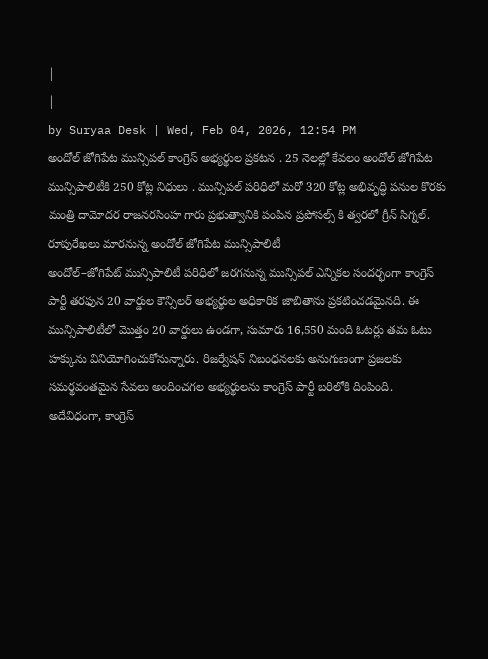|
|
by Suryaa Desk | Wed, Feb 04, 2026, 12:54 PM
అందోల్ జోగిపేట మున్సిపల్ కాంగ్రెస్ అభ్యర్థుల ప్రకటన . 25 నెలల్లో కేవలం అందోల్ జోగిపేట మున్సిపాలిటీకి 250 కోట్ల నిధులు . మున్సిపల్ పరిధిలో మరో 320 కోట్ల అభివృద్ధి పనుల కొరకు మంత్రి దామోదర రాజనరసింహ గారు ప్రభుత్వానికి పంపిన ప్రపోసల్స్ కి త్వరలో గ్రీన్ సిగ్నల్.
రూపురేఖలు మారనున్న అందోల్ జోగిపేట మున్సిపాలిటీ
అందోల్–జోగిపేట్ మున్సిపాలిటీ పరిధిలో జరగనున్న మున్సిపల్ ఎన్నికల సందర్భంగా కాంగ్రెస్ పార్టీ తరఫున 20 వార్డుల కౌన్సిలర్ అభ్యర్థుల అధికారిక జాబితాను ప్రకటించడమైనది. ఈ మున్సిపాలిటీలో మొత్తం 20 వార్డులు ఉండగా, సుమారు 16,550 మంది ఓటర్లు తమ ఓటు హక్కును వినియోగించుకోనున్నారు. రిజర్వేషన్ నిబంధనలకు అనుగుణంగా ప్రజలకు సమర్థవంతమైన సేవలు అందించగల అభ్యర్థులను కాంగ్రెస్ పార్టీ బరిలోకి దింపింది.
అదేవిధంగా, కాంగ్రెస్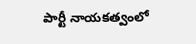పార్టీ నాయకత్వంలో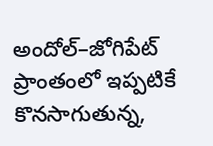అందోల్–జోగిపేట్ ప్రాంతంలో ఇప్పటికే కొనసాగుతున్న,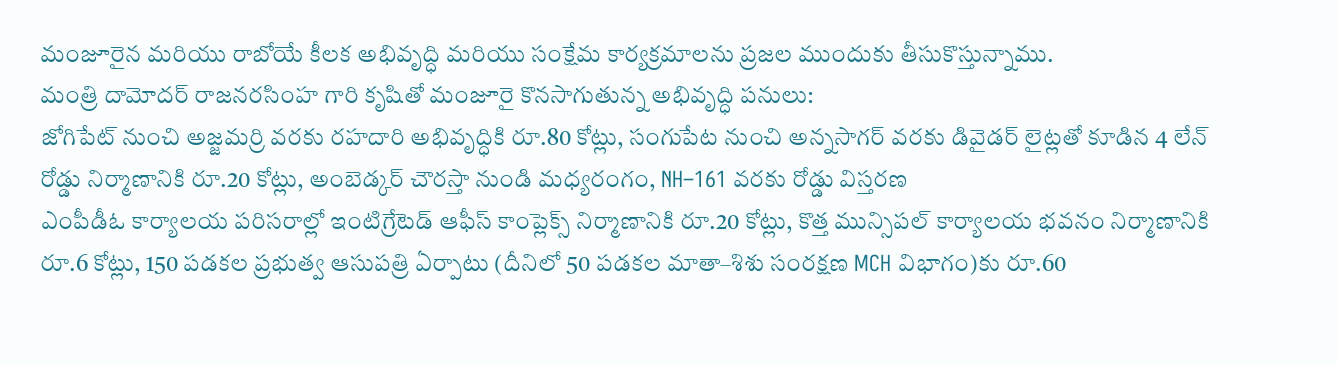మంజూరైన మరియు రాబోయే కీలక అభివృద్ధి మరియు సంక్షేమ కార్యక్రమాలను ప్రజల ముందుకు తీసుకొస్తున్నాము.
మంత్రి దామోదర్ రాజనరసింహ గారి కృషితో మంజూరై కొనసాగుతున్న అభివృద్ధి పనులు:
జోగిపేట్ నుంచి అజ్జమర్రి వరకు రహదారి అభివృద్ధికి రూ.80 కోట్లు, సంగుపేట నుంచి అన్నసాగర్ వరకు డివైడర్ లైట్లతో కూడిన 4 లేన్ రోడ్డు నిర్మాణానికి రూ.20 కోట్లు, అంబెడ్కర్ చౌరస్తా నుండి మధ్యరంగం, NH–161 వరకు రోడ్డు విస్తరణ
ఎంపీడీఓ కార్యాలయ పరిసరాల్లో ఇంటిగ్రేటెడ్ ఆఫీస్ కాంప్లెక్స్ నిర్మాణానికి రూ.20 కోట్లు, కొత్త మున్సిపల్ కార్యాలయ భవనం నిర్మాణానికి రూ.6 కోట్లు, 150 పడకల ప్రభుత్వ ఆసుపత్రి ఏర్పాటు (దీనిలో 50 పడకల మాతా–శిశు సంరక్షణ MCH విభాగం)కు రూ.60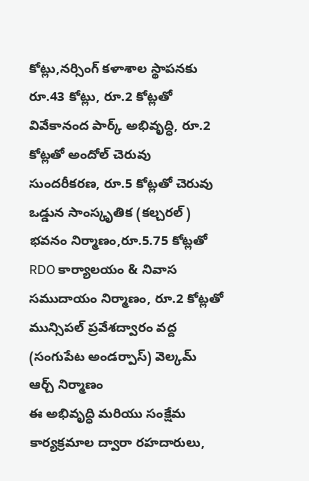కోట్లు,నర్సింగ్ కళాశాల స్థాపనకు రూ.43 కోట్లు, రూ.2 కోట్లతో వివేకానంద పార్క్ అభివృద్ధి, రూ.2 కోట్లతో అందోల్ చెరువు సుందరీకరణ, రూ.5 కోట్లతో చెరువు ఒడ్డున సాంస్కృతిక (కల్చరల్) భవనం నిర్మాణం,రూ.5.75 కోట్లతో RDO కార్యాలయం & నివాస సముదాయం నిర్మాణం, రూ.2 కోట్లతో మున్సిపల్ ప్రవేశద్వారం వద్ద (సంగుపేట అండర్పాస్) వెల్కమ్ ఆర్చ్ నిర్మాణం
ఈ అభివృద్ధి మరియు సంక్షేమ కార్యక్రమాల ద్వారా రహదారులు,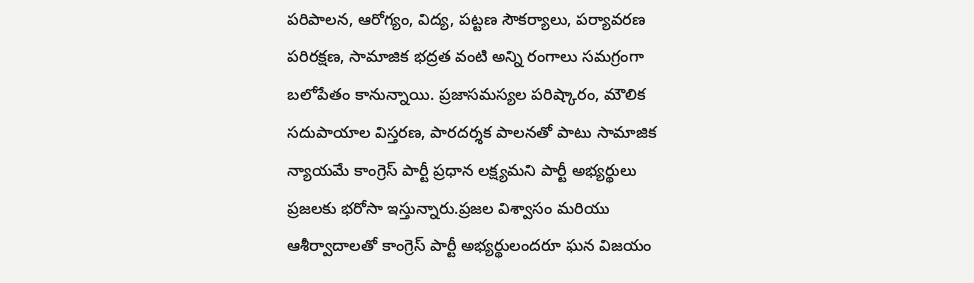పరిపాలన, ఆరోగ్యం, విద్య, పట్టణ సౌకర్యాలు, పర్యావరణ పరిరక్షణ, సామాజిక భద్రత వంటి అన్ని రంగాలు సమగ్రంగా బలోపేతం కానున్నాయి. ప్రజాసమస్యల పరిష్కారం, మౌలిక సదుపాయాల విస్తరణ, పారదర్శక పాలనతో పాటు సామాజిక న్యాయమే కాంగ్రెస్ పార్టీ ప్రధాన లక్ష్యమని పార్టీ అభ్యర్థులు ప్రజలకు భరోసా ఇస్తున్నారు.ప్రజల విశ్వాసం మరియు ఆశీర్వాదాలతో కాంగ్రెస్ పార్టీ అభ్యర్థులందరూ ఘన విజయం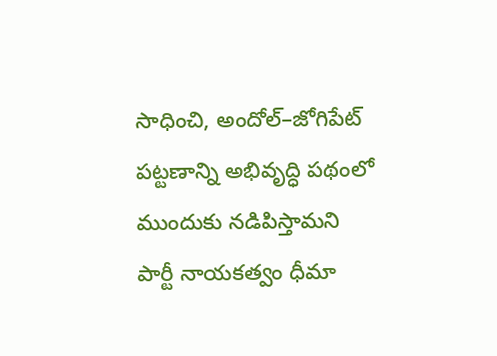సాధించి, అందోల్–జోగిపేట్ పట్టణాన్ని అభివృద్ధి పథంలో ముందుకు నడిపిస్తామని పార్టీ నాయకత్వం ధీమా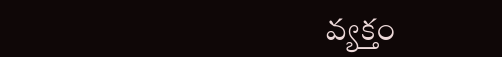వ్యక్తం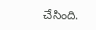చేసింది.